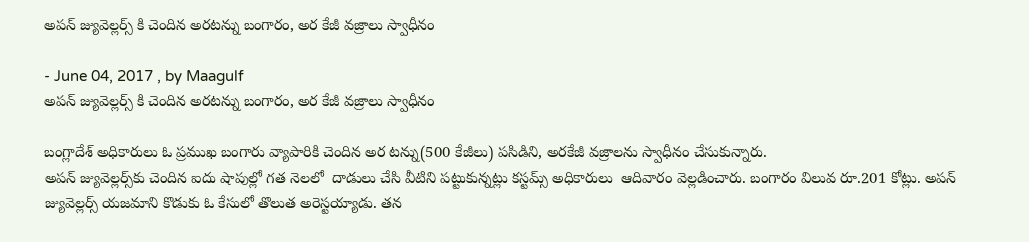అపన్‌ జ్యువెల్లర్స్‌ కి చెందిన అరటన్ను బంగారం, అర కేజీ వజ్రాలు స్వాధీనం

- June 04, 2017 , by Maagulf
అపన్‌ జ్యువెల్లర్స్‌ కి చెందిన అరటన్ను బంగారం, అర కేజీ వజ్రాలు స్వాధీనం

బంగ్లాదేశ్‌ అధికారులు ఓ ప్రముఖ బంగారు వ్యాపారికి చెందిన అర టన్ను(500 కేజీలు) పసిడిని, అరకేజీ వజ్రాలను స్వాధీనం చేసుకున్నారు.
అపన్‌ జ్యువెల్లర్స్‌కు చెందిన ఐదు షాపుల్లో గత నెలలో  దాడులు చేసి వీటిని పట్టుకున్నట్లు కస్టమ్స్‌ అధికారులు  ఆదివారం వెల్లడించారు. బంగారం విలువ రూ.201 కోట్లు. అపన్‌ జ్యువెల్లర్స్‌ యజమాని కొడుకు ఓ కేసులో తొలుత అరెస్టయ్యాడు. తన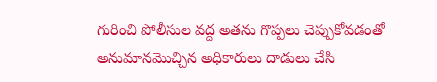గురించి పోలీసుల వద్ద అతను గొప్పలు చెప్పుకోవడంతో అనుమానమొచ్చిన అధికారులు దాడులు చేసి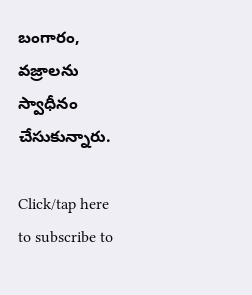బంగారం, వజ్రాలను స్వాధీనం చేసుకున్నారు.

Click/tap here to subscribe to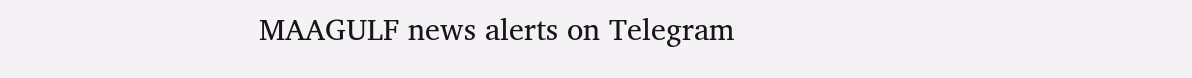MAAGULF news alerts on Telegram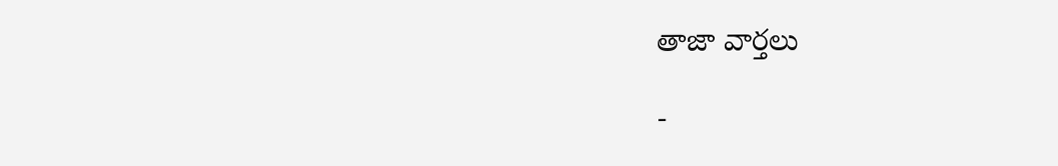తాజా వార్తలు

-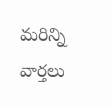మరిన్ని వార్తలు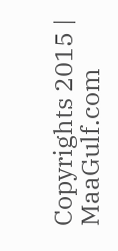Copyrights 2015 | MaaGulf.com